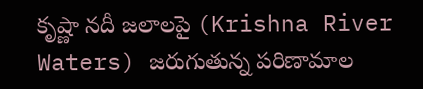కృష్ణా నదీ జలాలపై (Krishna River Waters) జరుగుతున్న పరిణామాల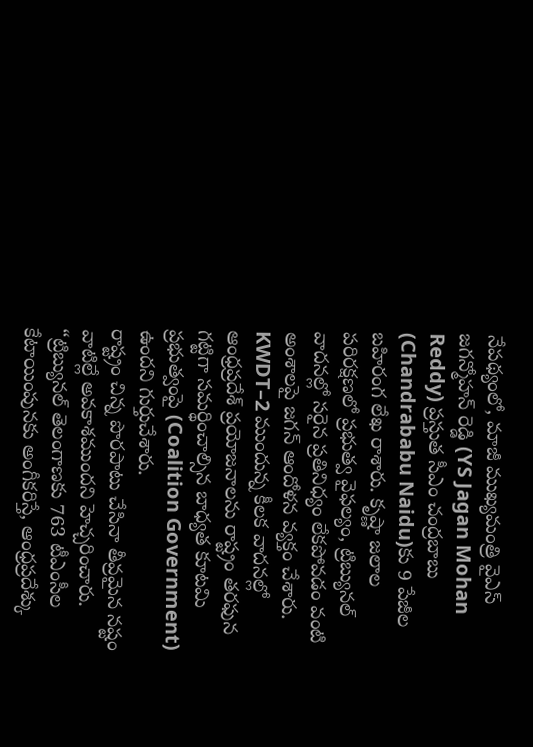నేపథ్యంలో, మాజీ ముఖ్యమంత్రి వైఎస్ జగన్మోహన్ రెడ్డి (YS Jagan Mohan Reddy) ప్రస్తుత సీఎం చంద్రబాబు (Chandrababu Naidu)కు 9 పేజీల బహిరంగ లేఖ రాశారు. కృష్ణా జలాల పరిరక్షణలో ప్రభుత్వ వైఫల్యం, ట్రిబ్యునల్ వాదనల్లో సరైన ప్రతినిధ్యం లేకపోవడం వంటి అంశాలపై జగన్ ఆందోళన వ్యక్తం చేశారు. KWDT–2 ముందున్న కీలక వాదనల్లో ఆంధ్రప్రదేశ్ ప్రయోజనాలను రాష్ట్రం తరఫున గట్టిగా సమర్థించాల్సిన బాధ్యత కూటమి ప్రభుత్వంపై (Coalition Government) ఉందని గుర్తుచేశారు.
రాష్ట్రం చిన్న పొరపాటు చేసినా తీవ్రమైన నష్టం వాటిల్లే అవకాశముందని హెచ్చరించారు. “ట్రిబ్యునల్ తెలంగాణకు 763 టీఎంసీల కేటాయింపునకు అంగీకరిస్తే, ఆంధ్రప్రదేశ్కు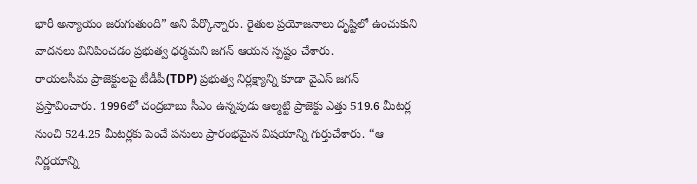భారీ అన్యాయం జరుగుతుంది” అని పేర్కొన్నారు. రైతుల ప్రయోజనాలు దృష్టిలో ఉంచుకుని వాదనలు వినిపించడం ప్రభుత్వ ధర్మమని జగన్ ఆయన స్పష్టం చేశారు.
రాయలసీమ ప్రాజెక్టులపై టీడీపీ(TDP) ప్రభుత్వ నిర్లక్ష్యాన్ని కూడా వైఎస్ జగన్ ప్రస్తావించారు. 1996లో చంద్రబాబు సీఎం ఉన్నపుడు ఆల్మట్టి ప్రాజెక్టు ఎత్తు 519.6 మీటర్ల నుంచి 524.25 మీటర్లకు పెంచే పనులు ప్రారంభమైన విషయాన్ని గుర్తుచేశారు. “ఆ నిర్ణయాన్ని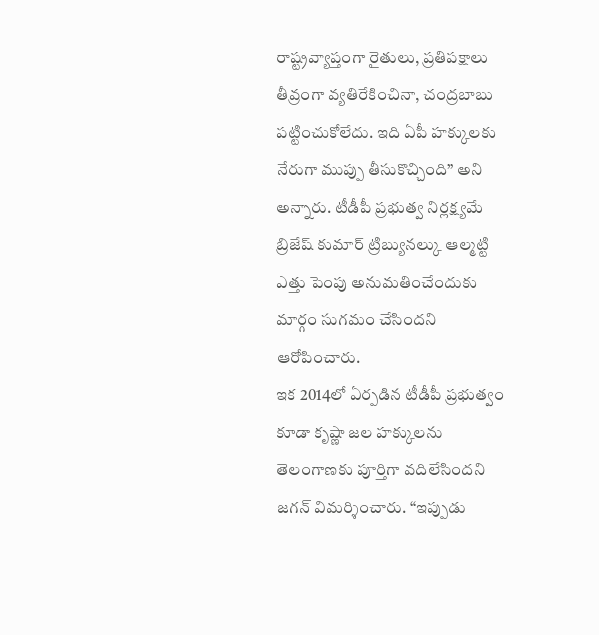రాష్ట్రవ్యాప్తంగా రైతులు, ప్రతిపక్షాలు తీవ్రంగా వ్యతిరేకించినా, చంద్రబాబు పట్టించుకోలేదు. ఇది ఏపీ హక్కులకు నేరుగా ముప్పు తీసుకొచ్చింది” అని అన్నారు. టీడీపీ ప్రభుత్వ నిర్లక్ష్యమే బ్రిజేష్ కుమార్ ట్రిబ్యునల్కు ఆల్మట్టి ఎత్తు పెంపు అనుమతించేందుకు మార్గం సుగమం చేసిందని ఆరోపించారు.
ఇక 2014లో ఏర్పడిన టీడీపీ ప్రభుత్వం కూడా కృష్ణా జల హక్కులను తెలంగాణకు పూర్తిగా వదిలేసిందని జగన్ విమర్శించారు. “ఇప్పుడు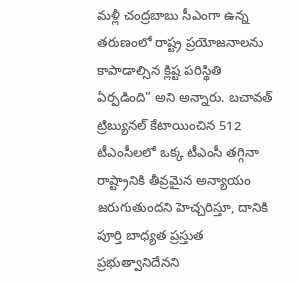మళ్లీ చంద్రబాబు సీఎంగా ఉన్న తరుణంలో రాష్ట్ర ప్రయోజనాలను కాపాడాల్సిన క్లిష్ట పరిస్థితి ఏర్పడింది” అని అన్నారు. బచావత్ ట్రిబ్యునల్ కేటాయించిన 512 టీఎంసీలలో ఒక్క టీఎంసీ తగ్గినా రాష్ట్రానికి తీవ్రమైన అన్యాయం జరుగుతుందని హెచ్చరిస్తూ, దానికి పూర్తి బాధ్యత ప్రస్తుత ప్రభుత్వానిదేనని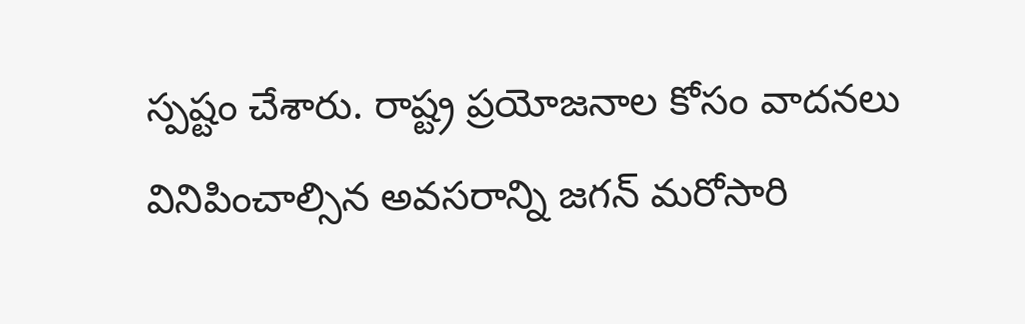స్పష్టం చేశారు. రాష్ట్ర ప్రయోజనాల కోసం వాదనలు వినిపించాల్సిన అవసరాన్ని జగన్ మరోసారి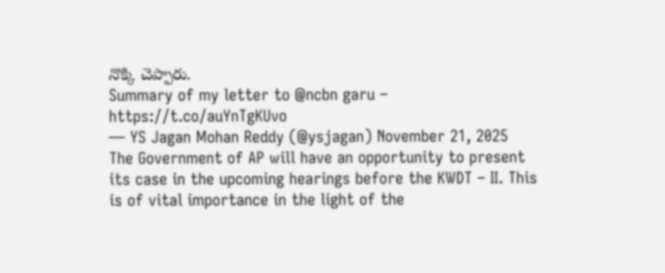నొక్కి చెప్పారు.
Summary of my letter to @ncbn garu – https://t.co/auYnTgKUvo
— YS Jagan Mohan Reddy (@ysjagan) November 21, 2025
The Government of AP will have an opportunity to present its case in the upcoming hearings before the KWDT – II. This is of vital importance in the light of the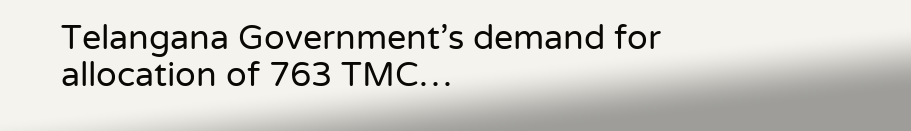Telangana Government’s demand for allocation of 763 TMC…